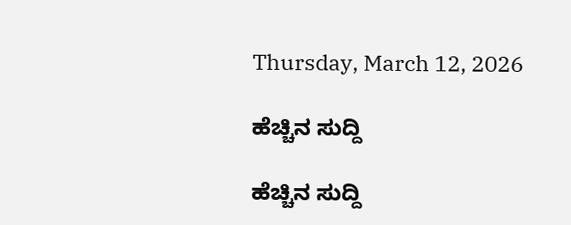Thursday, March 12, 2026

ಹೆಚ್ಚಿನ ಸುದ್ದಿ

ಹೆಚ್ಚಿನ ಸುದ್ದಿ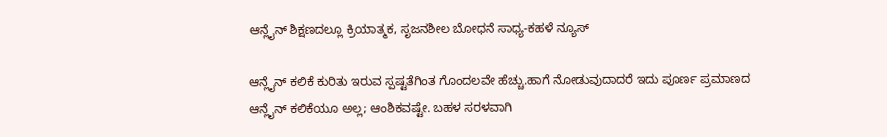ಆನ್ಲೈನ್ ಶಿಕ್ಷಣದಲ್ಲೂ ಕ್ರಿಯಾತ್ಮಕ, ಸೃಜನಶೀಲ ಬೋಧನೆ ಸಾಧ್ಯ-ಕಹಳೆ ನ್ಯೂಸ್

ಆನ್ಲೈನ್ ಕಲಿಕೆ ಕುರಿತು ಇರುವ ಸ್ಪಷ್ಟತೆಗಿಂತ ಗೊಂದಲವೇ ಹೆಚ್ಚು.ಹಾಗೆ ನೋಡುವುದಾದರೆ ಇದು ಪೂರ್ಣ ಪ್ರಮಾಣದ ಆನ್ಲೈನ್ ಕಲಿಕೆಯೂ ಅಲ್ಲ; ಆಂಶಿಕವಷ್ಟೇ. ಬಹಳ ಸರಳವಾಗಿ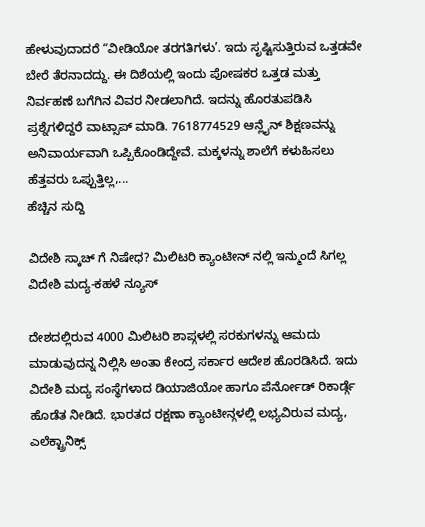ಹೇಳುವುದಾದರೆ “ವೀಡಿಯೋ ತರಗತಿಗಳು’. ಇದು ಸೃಷ್ಟಿಸುತ್ತಿರುವ ಒತ್ತಡವೇ ಬೇರೆ ತೆರನಾದದ್ದು. ಈ ದಿಶೆಯಲ್ಲಿ ಇಂದು ಪೋಷಕರ ಒತ್ತಡ ಮತ್ತು ನಿರ್ವಹಣೆ ಬಗೆಗಿನ ವಿವರ ನೀಡಲಾಗಿದೆ. ಇದನ್ನು ಹೊರತುಪಡಿಸಿ ಪ್ರಶ್ನೆಗಳಿದ್ದರೆ ವಾಟ್ಸಾಪ್ ಮಾಡಿ. 7618774529 ಆನ್ಲೈನ್ ಶಿಕ್ಷಣವನ್ನು ಅನಿವಾರ್ಯವಾಗಿ ಒಪ್ಪಿಕೊಂಡಿದ್ದೇವೆ. ಮಕ್ಕಳನ್ನು ಶಾಲೆಗೆ ಕಳುಹಿಸಲು ಹೆತ್ತವರು ಒಪ್ಪುತ್ತಿಲ್ಲ,...
ಹೆಚ್ಚಿನ ಸುದ್ದಿ

ವಿದೇಶಿ ಸ್ಕಾಚ್ ಗೆ ನಿಷೇಧ? ಮಿಲಿಟರಿ ಕ್ಯಾಂಟೀನ್ ನಲ್ಲಿ ಇನ್ಮುಂದೆ ಸಿಗಲ್ಲ ವಿದೇಶಿ ಮದ್ಯ-ಕಹಳೆ ನ್ಯೂಸ್

ದೇಶದಲ್ಲಿರುವ 4000 ಮಿಲಿಟರಿ ಶಾಪ್ಗಳಲ್ಲಿ ಸರಕುಗಳನ್ನು ಆಮದು ಮಾಡುವುದನ್ನ ನಿಲ್ಲಿಸಿ ಅಂತಾ ಕೇಂದ್ರ ಸರ್ಕಾರ ಆದೇಶ ಹೊರಡಿಸಿದೆ. ಇದು ವಿದೇಶಿ ಮದ್ಯ ಸಂಸ್ಥೆಗಳಾದ ಡಿಯಾಜಿಯೋ ಹಾಗೂ ಪೆರ್ನೋಡ್ ರಿಕಾರ್ಡ್ಗೆ ಹೊಡೆತ ನೀಡಿದೆ. ಭಾರತದ ರಕ್ಷಣಾ ಕ್ಯಾಂಟೀನ್ಗಳಲ್ಲಿ ಲಭ್ಯವಿರುವ ಮದ್ಯ, ಎಲೆಕ್ಟ್ರಾನಿಕ್ಸ್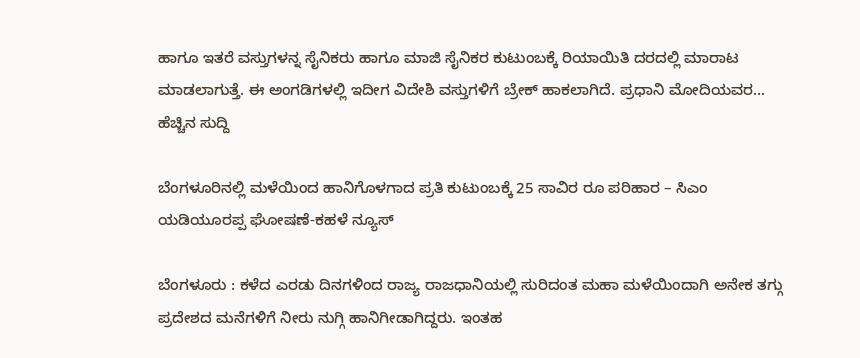ಹಾಗೂ ಇತರೆ ವಸ್ತುಗಳನ್ನ ಸೈನಿಕರು ಹಾಗೂ ಮಾಜಿ ಸೈನಿಕರ ಕುಟುಂಬಕ್ಕೆ ರಿಯಾಯಿತಿ ದರದಲ್ಲಿ ಮಾರಾಟ ಮಾಡಲಾಗುತ್ತೆ. ಈ ಅಂಗಡಿಗಳಲ್ಲಿ ಇದೀಗ ವಿದೇಶಿ ವಸ್ತುಗಳಿಗೆ ಬ್ರೇಕ್ ಹಾಕಲಾಗಿದೆ. ಪ್ರಧಾನಿ ಮೋದಿಯವರ...
ಹೆಚ್ಚಿನ ಸುದ್ದಿ

ಬೆಂಗಳೂರಿನಲ್ಲಿ ಮಳೆಯಿಂದ ಹಾನಿಗೊಳಗಾದ ಪ್ರತಿ ಕುಟುಂಬಕ್ಕೆ 25 ಸಾವಿರ ರೂ ಪರಿಹಾರ – ಸಿಎಂ ಯಡಿಯೂರಪ್ಪ ಘೋಷಣೆ-ಕಹಳೆ ನ್ಯೂಸ್

ಬೆಂಗಳೂರು : ಕಳೆದ ಎರಡು ದಿನಗಳಿಂದ ರಾಜ್ಯ ರಾಜಧಾನಿಯಲ್ಲಿ ಸುರಿದಂತ ಮಹಾ ಮಳೆಯಿಂದಾಗಿ ಅನೇಕ ತಗ್ಗು ಪ್ರದೇಶದ ಮನೆಗಳಿಗೆ ನೀರು ನುಗ್ಗಿ ಹಾನಿಗೀಡಾಗಿದ್ದರು. ಇಂತಹ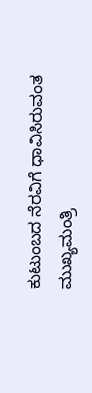ಕುಟುಂಬದ ನೆರವಿಗೆ ಧಾವಿಸಿರುವಂತ ಮುಖ್ಯಮಂತ್ರಿ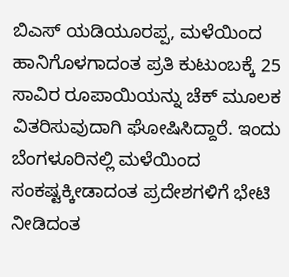ಬಿಎಸ್ ಯಡಿಯೂರಪ್ಪ, ಮಳೆಯಿಂದ ಹಾನಿಗೊಳಗಾದಂತ ಪ್ರತಿ ಕುಟುಂಬಕ್ಕೆ 25 ಸಾವಿರ ರೂಪಾಯಿಯನ್ನು ಚೆಕ್ ಮೂಲಕ ವಿತರಿಸುವುದಾಗಿ ಘೋಷಿಸಿದ್ದಾರೆ. ಇಂದು ಬೆಂಗಳೂರಿನಲ್ಲಿ ಮಳೆಯಿಂದ ಸಂಕಷ್ಟಕ್ಕೀಡಾದಂತ ಪ್ರದೇಶಗಳಿಗೆ ಭೇಟಿ ನೀಡಿದಂತ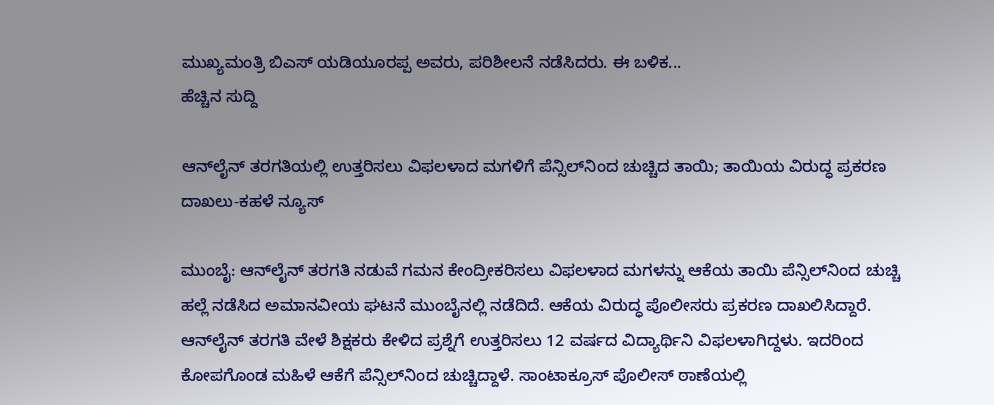ಮುಖ್ಯಮಂತ್ರಿ ಬಿಎಸ್ ಯಡಿಯೂರಪ್ಪ ಅವರು, ಪರಿಶೀಲನೆ ನಡೆಸಿದರು. ಈ ಬಳಿಕ...
ಹೆಚ್ಚಿನ ಸುದ್ದಿ

ಆನ್‌ಲೈನ್ ತರಗತಿಯಲ್ಲಿ ಉತ್ತರಿಸಲು ವಿಫಲಳಾದ ಮಗಳಿಗೆ ಪೆನ್ಸಿಲ್‌ನಿಂದ ಚುಚ್ಚಿದ ತಾಯಿ; ತಾಯಿಯ ವಿರುದ್ಧ ಪ್ರಕರಣ ದಾಖಲು-ಕಹಳೆ ನ್ಯೂಸ್

ಮುಂಬೈ: ಆನ್‌ಲೈನ್ ತರಗತಿ ನಡುವೆ ಗಮನ ಕೇಂದ್ರೀಕರಿಸಲು ವಿಫಲಳಾದ ಮಗಳನ್ನು ಆಕೆಯ ತಾಯಿ ಪೆನ್ಸಿಲ್‌ನಿಂದ ಚುಚ್ಚಿ ಹಲ್ಲೆ ನಡೆಸಿದ ಅಮಾನವೀಯ ಘಟನೆ ಮುಂಬೈನಲ್ಲಿ ನಡೆದಿದೆ. ಆಕೆಯ ವಿರುದ್ಧ ಪೊಲೀಸರು ಪ್ರಕರಣ ದಾಖಲಿಸಿದ್ದಾರೆ. ಆನ್‌ಲೈನ್ ತರಗತಿ ವೇಳೆ ಶಿಕ್ಷಕರು ಕೇಳಿದ ಪ್ರಶ್ನೆಗೆ ಉತ್ತರಿಸಲು 12 ವರ್ಷದ ವಿದ್ಯಾರ್ಥಿನಿ ವಿಫಲಳಾಗಿದ್ದಳು. ಇದರಿಂದ ಕೋಪಗೊಂಡ ಮಹಿಳೆ ಆಕೆಗೆ ಪೆನ್ಸಿಲ್‌ನಿಂದ ಚುಚ್ಚಿದ್ದಾಳೆ. ಸಾಂಟಾಕ್ರೂಸ್ ಪೊಲೀಸ್ ಠಾಣೆಯಲ್ಲಿ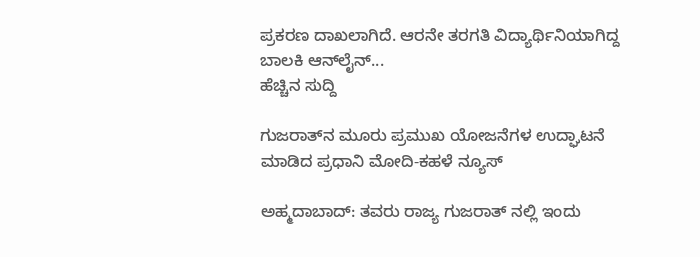ಪ್ರಕರಣ ದಾಖಲಾಗಿದೆ. ಆರನೇ ತರಗತಿ ವಿದ್ಯಾರ್ಥಿನಿಯಾಗಿದ್ದ ಬಾಲಕಿ ಆನ್‌ಲೈನ್...
ಹೆಚ್ಚಿನ ಸುದ್ದಿ

ಗುಜರಾತ್‌ನ ಮೂರು ಪ್ರಮುಖ ಯೋಜನೆಗಳ ಉದ್ಘಾಟನೆ ಮಾಡಿದ ಪ್ರಧಾನಿ ಮೋದಿ-ಕಹಳೆ ನ್ಯೂಸ್

ಅಹ್ಮದಾಬಾದ್: ತವರು ರಾಜ್ಯ ಗುಜರಾತ್ ನಲ್ಲಿ ಇಂದು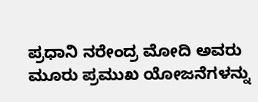ಪ್ರಧಾನಿ ನರೇಂದ್ರ ಮೋದಿ ಅವರು ಮೂರು ಪ್ರಮುಖ ಯೋಜನೆಗಳನ್ನು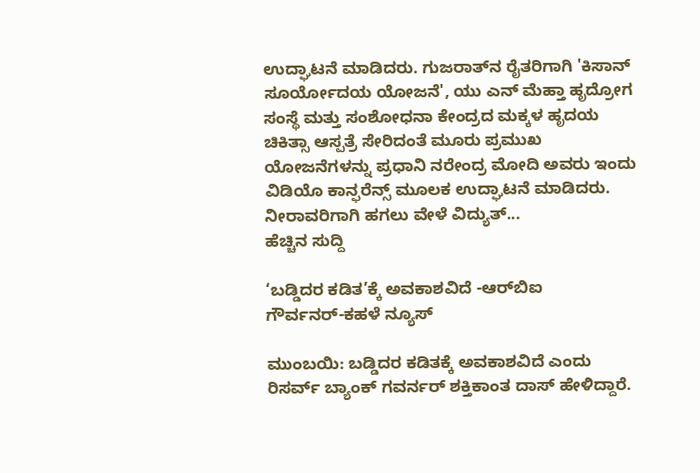ಉದ್ಘಾಟನೆ ಮಾಡಿದರು. ಗುಜರಾತ್‌ನ ರೈತರಿಗಾಗಿ 'ಕಿಸಾನ್ ಸೂರ್ಯೋದಯ ಯೋಜನೆ', ಯು ಎನ್ ಮೆಹ್ತಾ ಹೃದ್ರೋಗ ಸಂಸ್ಥೆ ಮತ್ತು ಸಂಶೋಧನಾ ಕೇಂದ್ರದ ಮಕ್ಕಳ ಹೃದಯ ಚಿಕಿತ್ಸಾ ಆಸ್ಪತ್ರೆ ಸೇರಿದಂತೆ ಮೂರು ಪ್ರಮುಖ ಯೋಜನೆಗಳನ್ನು ಪ್ರಧಾನಿ ನರೇಂದ್ರ ಮೋದಿ ಅವರು ಇಂದು ವಿಡಿಯೊ ಕಾನ್ಫರೆನ್ಸ್ ಮೂಲಕ ಉದ್ಘಾಟನೆ ಮಾಡಿದರು. ನೀರಾವರಿಗಾಗಿ ಹಗಲು ವೇಳೆ ವಿದ್ಯುತ್...
ಹೆಚ್ಚಿನ ಸುದ್ದಿ

‘ಬಡ್ಡಿದರ ಕಡಿತ’ಕ್ಕೆ ಅವಕಾಶವಿದೆ -ಆರ್‌ಬಿಐ ಗೌರ್ವನರ್‌-ಕಹಳೆ ನ್ಯೂಸ್

ಮುಂಬಯಿ: ಬಡ್ಡಿದರ ಕಡಿತಕ್ಕೆ ಅವಕಾಶವಿದೆ ಎಂದು ರಿಸರ್ವ್ ಬ್ಯಾಂಕ್ ಗವರ್ನರ್ ಶಕ್ತಿಕಾಂತ ದಾಸ್ ಹೇಳಿದ್ದಾರೆ.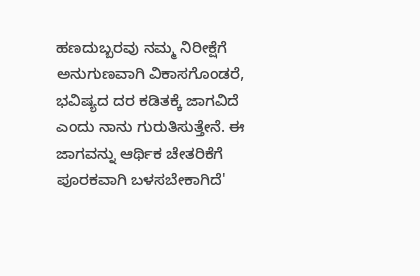ಹಣದುಬ್ಬರವು ನಮ್ಮ ನಿರೀಕ್ಷೆಗೆ ಅನುಗುಣವಾಗಿ ವಿಕಾಸಗೊಂಡರೆ, ಭವಿಷ್ಯದ ದರ ಕಡಿತಕ್ಕೆ ಜಾಗವಿದೆ ಎಂದು ನಾನು ಗುರುತಿಸುತ್ತೇನೆ. ಈ ಜಾಗವನ್ನು ಆರ್ಥಿಕ ಚೇತರಿಕೆಗೆ ಪೂರಕವಾಗಿ ಬಳಸಬೇಕಾಗಿದೆ'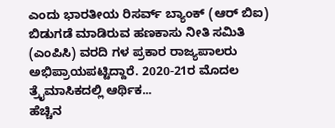ಎಂದು ಭಾರತೀಯ ರಿಸರ್ವ್ ಬ್ಯಾಂಕ್ (ಆರ್ ಬಿಐ) ಬಿಡುಗಡೆ ಮಾಡಿರುವ ಹಣಕಾಸು ನೀತಿ ಸಮಿತಿ (ಎಂಪಿಸಿ) ವರದಿ ಗಳ ಪ್ರಕಾರ ರಾಜ್ಯಪಾಲರು ಅಭಿಪ್ರಾಯಪಟ್ಟಿದ್ದಾರೆ. 2020-21ರ ಮೊದಲ ತ್ರೈಮಾಸಿಕದಲ್ಲಿ ಆರ್ಥಿಕ...
ಹೆಚ್ಚಿನ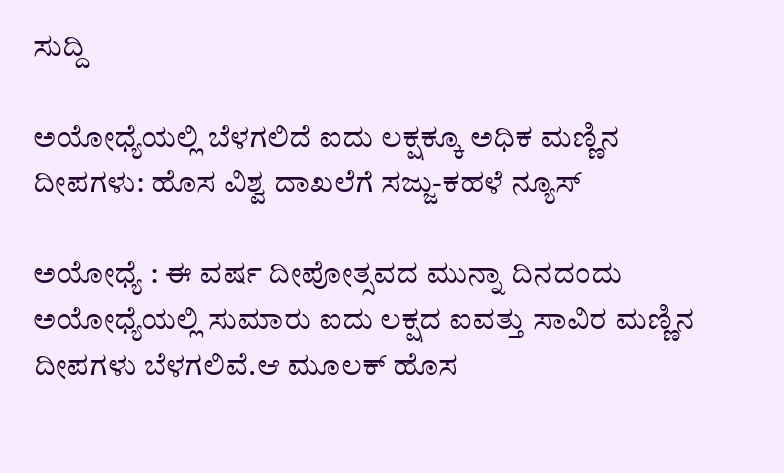ಸುದ್ದಿ

ಅಯೋಧ್ಯೆಯಲ್ಲಿ ಬೆಳಗಲಿದೆ ಐದು ಲಕ್ಷಕ್ಕೂ ಅಧಿಕ ಮಣ್ಣಿನ ದೀಪಗಳು: ಹೊಸ ವಿಶ್ವ ದಾಖಲೆಗೆ ಸಜ್ಜು-ಕಹಳೆ ನ್ಯೂಸ್

ಅಯೋಧ್ಯೆ : ಈ ವರ್ಷ ದೀಪೋತ್ಸವದ ಮುನ್ನಾ ದಿನದಂದು ಅಯೋಧ್ಯೆಯಲ್ಲಿ ಸುಮಾರು ಐದು ಲಕ್ಷದ ಐವತ್ತು ಸಾವಿರ ಮಣ್ಣಿನ ದೀಪಗಳು ಬೆಳಗಲಿವೆ.ಆ ಮೂಲಕ್ ಹೊಸ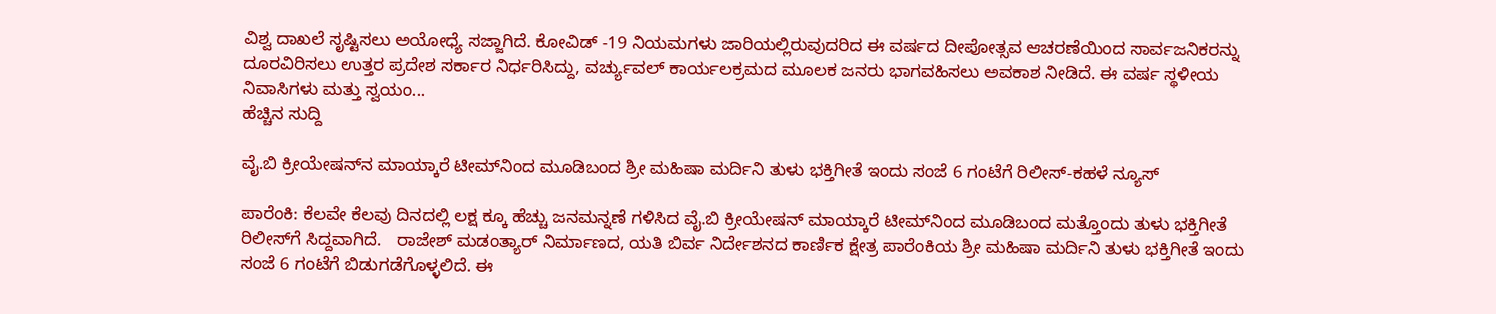ವಿಶ್ವ ದಾಖಲೆ ಸೃಷ್ಟಿಸಲು ಅಯೋಧ್ಯೆ ಸಜ್ಜಾಗಿದೆ. ಕೋವಿಡ್ -19 ನಿಯಮಗಳು ಜಾರಿಯಲ್ಲಿರುವುದರಿದ ಈ ವರ್ಷದ ದೀಪೋತ್ಸವ ಆಚರಣೆಯಿಂದ ಸಾರ್ವಜನಿಕರನ್ನು ದೂರವಿರಿಸಲು ಉತ್ತರ ಪ್ರದೇಶ ಸರ್ಕಾರ ನಿರ್ಧರಿಸಿದ್ದು, ವರ್ಚ್ಯುವಲ್ ಕಾರ್ಯಲಕ್ರಮದ ಮೂಲಕ ಜನರು ಭಾಗವಹಿಸಲು ಅವಕಾಶ ನೀಡಿದೆ. ಈ ವರ್ಷ ಸ್ಥಳೀಯ ನಿವಾಸಿಗಳು ಮತ್ತು ಸ್ವಯಂ...
ಹೆಚ್ಚಿನ ಸುದ್ದಿ

ವೈ.ಬಿ ಕ್ರೀಯೇಷನ್‍ನ ಮಾಯ್ಕಾರೆ ಟೀಮ್‍ನಿಂದ ಮೂಡಿಬಂದ ಶ್ರೀ ಮಹಿಷಾ ಮರ್ದಿನಿ ತುಳು ಭಕ್ತಿಗೀತೆ ಇಂದು ಸಂಜೆ 6 ಗಂಟೆಗೆ ರಿಲೀಸ್-ಕಹಳೆ ನ್ಯೂಸ್

ಪಾರೆಂಕಿ: ಕೆಲವೇ ಕೆಲವು ದಿನದಲ್ಲಿ ಲಕ್ಷ ಕ್ಕೂ ಹೆಚ್ಚು ಜನಮನ್ನಣೆ ಗಳಿಸಿದ ವೈ.ಬಿ ಕ್ರೀಯೇಷನ್ ಮಾಯ್ಕಾರೆ ಟೀಮ್‍ನಿಂದ ಮೂಡಿಬಂದ ಮತ್ತೊಂದು ತುಳು ಭಕ್ತಿಗೀತೆ ರಿಲೀಸ್‍ಗೆ ಸಿದ್ದವಾಗಿದೆ.   ರಾಜೇಶ್ ಮಡಂತ್ಯಾರ್ ನಿರ್ಮಾಣದ, ಯತಿ ಬಿರ್ವ ನಿರ್ದೇಶನದ ಕಾರ್ಣಿಕ ಕ್ಷೇತ್ರ ಪಾರೆಂಕಿಯ ಶ್ರೀ ಮಹಿಷಾ ಮರ್ದಿನಿ ತುಳು ಭಕ್ತಿಗೀತೆ ಇಂದು ಸಂಜೆ 6 ಗಂಟೆಗೆ ಬಿಡುಗಡೆಗೊಳ್ಳಲಿದೆ. ಈ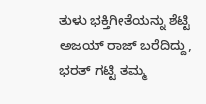ತುಳು ಭಕ್ತಿಗೀತೆಯನ್ನು ಶೆಟ್ಟಿ ಅಜಯ್ ರಾಜ್ ಬರೆದಿದ್ದು, ಭರತ್ ಗಟ್ಟಿ ತಮ್ಮ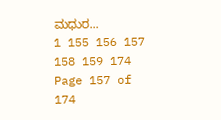ಮಧುರ...
1 155 156 157 158 159 174
Page 157 of 174